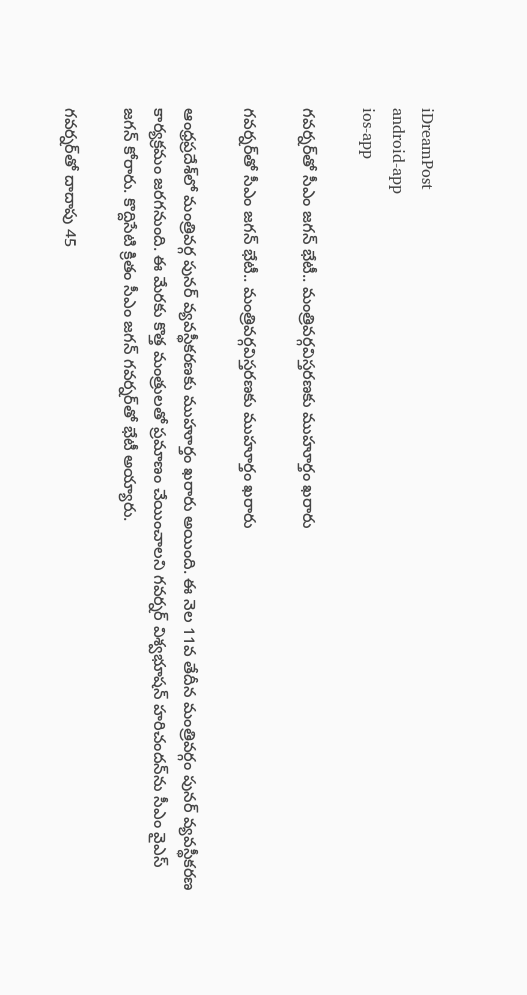iDreamPost
android-app
ios-app

గవర్నర్‌తో సీఎం జగన్‌ భేటీ.. మంత్రివర్గవిస్తరణకు ముహూర్తం ఖరారు

గవర్నర్‌తో సీఎం జగన్‌ భేటీ.. మంత్రివర్గవిస్తరణకు ముహూర్తం ఖరారు

ఆంధ్రప్రదేశ్‌లో మంత్రివర్గ పునర్‌ వ్యవస్థీకరణకు ముహూర్తం ఖరారు అయింది. ఈ నెల 11వ తేదీన మంత్రివర్గం పునర్‌ వ్యవస్థీకరణ కార్యక్రమం జరగనుంది. ఈ మేరకు కొత్త మంత్రులతో ప్రమాణం చేయించాలని గవర్నర్‌ విశ్వభూషన్‌ హరిచందన్‌ను సీఎం వైఎస్‌ జగన్‌ కోరారు. కొద్దిసేటి క్రితం సీఎం జగన్‌ గవర్నర్‌తో భేటీ అయ్యారు.

గవర్నర్‌తో దాదాపు 45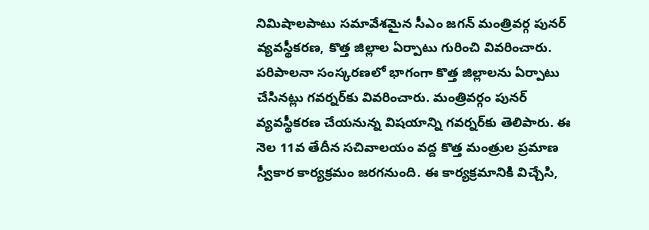నిమిషాలపాటు సమావేశమైన సీఎం జగన్‌ మంత్రివర్గ పునర్‌ వ్యవస్థీకరణ, కొత్త జిల్లాల ఏర్పాటు గురించి వివరించారు. పరిపాలనా సంస్కరణలో భాగంగా కొత్త జిల్లాలను ఏర్పాటు చేసినట్లు గవర్నర్‌కు వివరించారు. మంత్రివర్గం పునర్‌ వ్యవస్థీకరణ చేయనున్న విషయాన్ని గవర్నర్‌కు తెలిపారు. ఈ నెల 11వ తేదీన సచివాలయం వద్ద కొత్త మంత్రుల ప్రమాణ స్వీకార కార్యక్రమం జరగనుంది. ఈ కార్యక్రమానికి విచ్చేసి,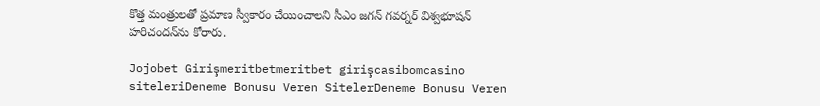కొత్త మంత్రులతో ప్రమాణ స్వీకారం చేయించాలని సీఎం జగన్‌ గవర్నర్‌ విశ్వభూషన్‌ హరిచందన్‌ను కోరారు.

Jojobet Girişmeritbetmeritbet girişcasibomcasino siteleriDeneme Bonusu Veren SitelerDeneme Bonusu Veren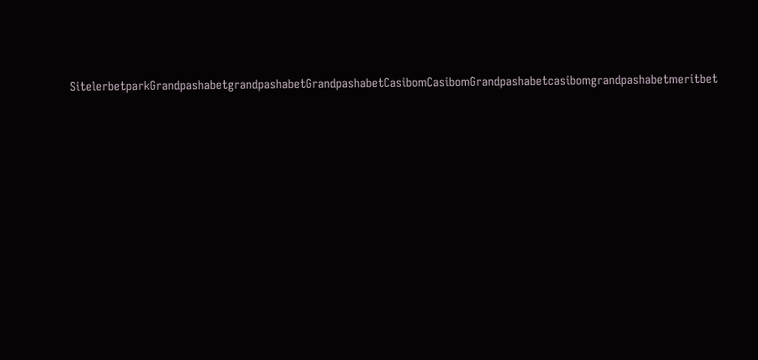SitelerbetparkGrandpashabetgrandpashabetGrandpashabetCasibomCasibomGrandpashabetcasibomgrandpashabetmeritbet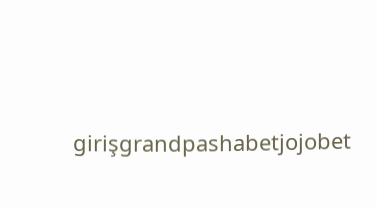girişgrandpashabetjojobet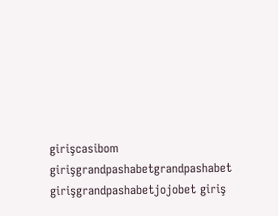girişcasibom girişgrandpashabetgrandpashabet girişgrandpashabetjojobet giriş